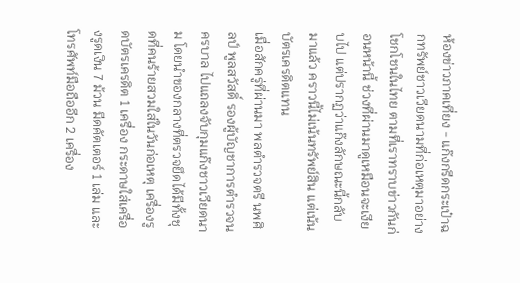ห้องข่าวภาคเที่ยง - แก๊งกรีดกระเป๋าฉกทรัพย์ชาวเวียดนามที่ก่อเหตุมาอย่างโชกโชนในไทย ตามที่เราทราบข่าวกันก่อนหน้านี้ ช่วงที่ผ่านมาดูเหมือนจะเงียบไป แต่ปรากฏว่าแก๊งลักษณะนี้กลับมาแล้ว คราวนี้ไม่เน้นทรัพย์สิน แต่เน้นบัตรเครดิตแทน
เมื่อสักครู่ที่ผ่านมา พลตำรวจตรี นพศิลป์ พูลสวัสดิ์ รองผู้บัญชาการตำรวจนครบาล ไปแถลงจับกุมแก๊งชาวเวียดนาม โดยนำของกลางที่ตรวจยึดได้มีทั้งชุดที่คนร้ายสวมใส่ในวันก่อเหตุ เครื่องรูดบัตรเครดิต 1 เครื่อง กระดาษใส่เครื่องรูดเงิน 7 ม้วน มีดคัตเตอร์ 1 เล่ม และโทรศัพท์มือถืออีก 2 เครื่อง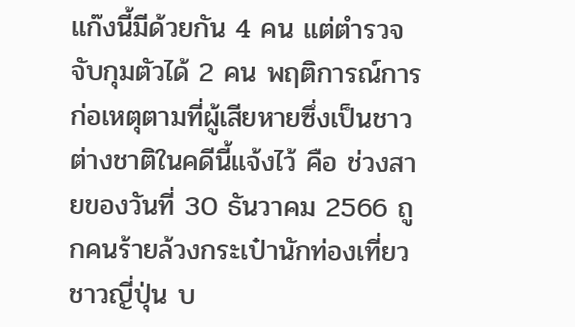แก๊งนี้มีด้วยกัน 4 คน แต่ตำรวจจับกุมตัวได้ 2 คน พฤติการณ์การก่อเหตุตามที่ผู้เสียหายซึ่งเป็นชาวต่างชาติในคดีนี้แจ้งไว้ คือ ช่วงสายของวันที่ 30 ธันวาคม 2566 ถูกคนร้ายล้วงกระเป๋านักท่องเที่ยวชาวญี่ปุ่น บ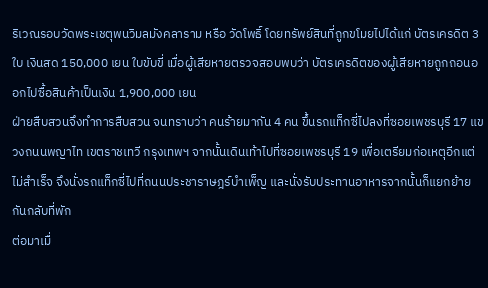ริเวณรอบวัดพระเชตุพนวิมลมังคลาราม หรือ วัดโพธิ์ โดยทรัพย์สินที่ถูกขโมยไปได้แก่ บัตรเครดิต 3 ใบ เงินสด 150,000 เยน ใบขับขี่ เมื่อผู้เสียหายตรวจสอบพบว่า บัตรเครดิตของผู้เสียหายถูกถอนออกไปซื้อสินค้าเป็นเงิน 1,900,000 เยน
ฝ่ายสืบสวนจึงทำการสืบสวน จนทราบว่า คนร้ายมากัน 4 คน ขึ้นรถแท็กซี่ไปลงที่ซอยเพชรบุรี 17 แขวงถนนพญาไท เขตราชเทวี กรุงเทพฯ จากนั้นเดินเท้าไปที่ซอยเพชรบุรี 19 เพื่อเตรียมก่อเหตุอีกแต่ไม่สำเร็จ จึงนั่งรถแท็กซี่ไปที่ถนนประชาราษฎร์บำเพ็ญ และนั่งรับประทานอาหารจากนั้นก็แยกย้ายกันกลับที่พัก
ต่อมาเมื่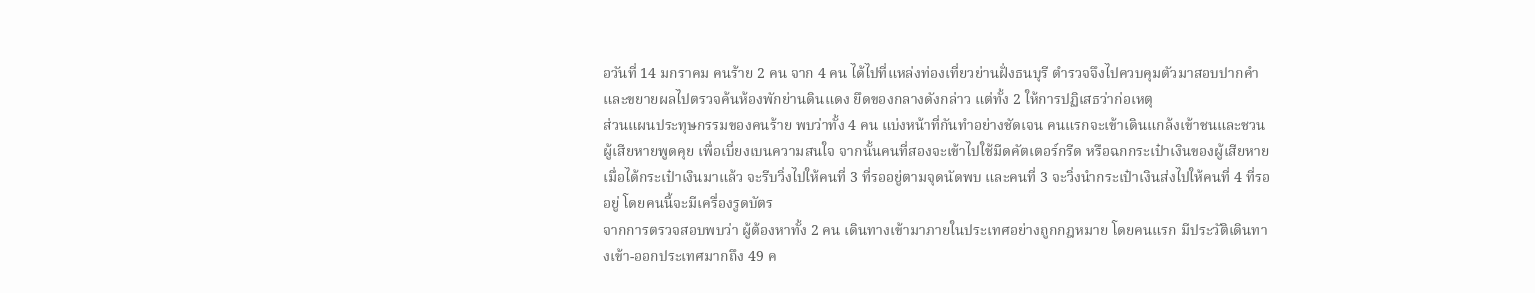อวันที่ 14 มกราคม คนร้าย 2 คน จาก 4 คน ได้ไปที่แหล่งท่องเที่ยวย่านฝั่งธนบุรี ตำรวจจึงไปควบคุมตัวมาสอบปากคำ และขยายผลไปตรวจค้นห้องพักย่านดินแดง ยึดของกลางดังกล่าว แต่ทั้ง 2 ให้การปฏิเสธว่าก่อเหตุ
ส่วนแผนประทุษกรรมของคนร้าย พบว่าทั้ง 4 คน แบ่งหน้าที่กันทำอย่างชัดเจน คนแรกจะเข้าเดินแกล้งเข้าชนและชวนผู้เสียหายพูดคุย เพื่อเบี่ยงเบนความสนใจ จากนั้นคนที่สองจะเข้าไปใช้มีดคัตเตอร์กรีด หรือฉกกระเป๋าเงินของผู้เสียหาย เมื่อได้กระเป๋าเงินมาแล้ว จะรีบวิ่งไปให้คนที่ 3 ที่รออยู่ตามจุดนัดพบ และคนที่ 3 จะวิ่งนำกระเป๋าเงินส่งไปให้คนที่ 4 ที่รออยู่ โดยคนนี้จะมีเครื่องรูดบัตร
จากการตรวจสอบพบว่า ผู้ต้องหาทั้ง 2 คน เดินทางเข้ามาภายในประเทศอย่างถูกกฎหมาย โดยคนแรก มีประวัติเดินทางเข้า-ออกประเทศมากถึง 49 ค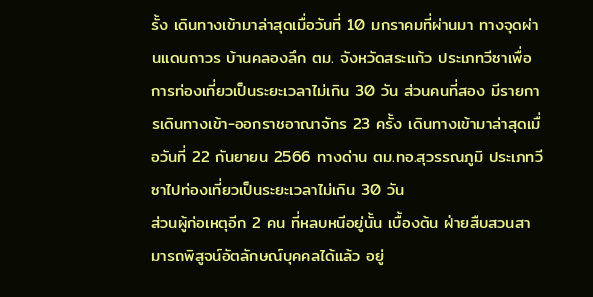รั้ง เดินทางเข้ามาล่าสุดเมื่อวันที่ 10 มกราคมที่ผ่านมา ทางจุดผ่านแดนถาวร บ้านคลองลึก ตม. จังหวัดสระแก้ว ประเภทวีซาเพื่อการท่องเที่ยวเป็นระยะเวลาไม่เกิน 30 วัน ส่วนคนที่สอง มีรายการเดินทางเข้า-ออกราชอาณาจักร 23 ครั้ง เดินทางเข้ามาล่าสุดเมื่อวันที่ 22 กันยายน 2566 ทางด่าน ตม.ทอ.สุวรรณภูมิ ประเภทวีซาไปท่องเที่ยวเป็นระยะเวลาไม่เกิน 30 วัน
ส่วนผู้ก่อเหตุอีก 2 คน ที่หลบหนีอยู่นั้น เบื้องต้น ฝ่ายสืบสวนสามารถพิสูจน์อัตลักษณ์บุคคลได้แล้ว อยู่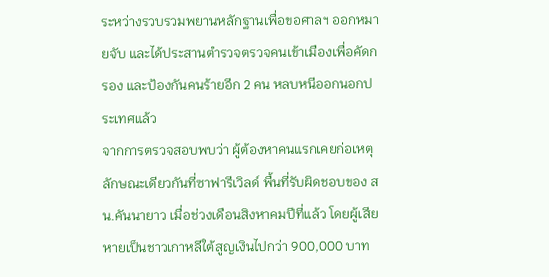ระหว่างรวบรวมพยานหลักฐานเพื่อขอศาลฯ ออกหมายจับ และได้ประสานตำรวจตรวจคนเข้าเมืองเพื่อคัดกรอง และป้องกันคนร้ายอีก 2 คน หลบหนีออกนอกประเทศแล้ว
จากการตรวจสอบพบว่า ผู้ต้องหาคนแรกเคยก่อเหตุลักษณะเดียวกันที่ซาฟารีเวิลด์ พื้นที่รับผิดชอบของ สน.คันนายาว เมื่อช่วงเดือนสิงหาคมปีที่แล้ว โดยผู้เสียหายเป็นชาวเกาหลีใต้สูญเงินไปกว่า 900,000 บาท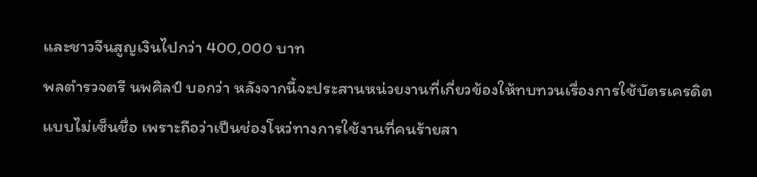และชาวจีนสูญเงินไปกว่า 400,000 บาท
พลตำรวจตรี นพศิลป์ บอกว่า หลังจากนี้จะประสานหน่วยงานที่เกี่ยวข้องให้ทบทวนเรื่องการใช้บัตรเครดิตแบบไม่เซ็นชื่อ เพราะถือว่าเป็นช่องโหว่ทางการใช้งานที่คนร้ายสา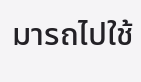มารถไปใช้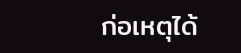ก่อเหตุได้